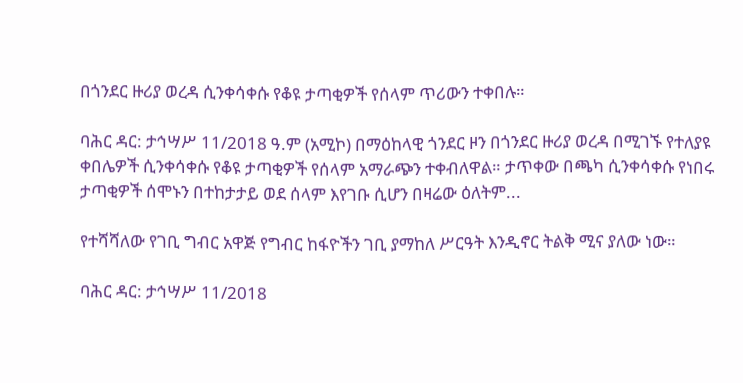በጎንደር ዙሪያ ወረዳ ሲንቀሳቀሱ የቆዩ ታጣቂዎች የሰላም ጥሪውን ተቀበሉ።

ባሕር ዳር: ታኅሣሥ 11/2018 ዓ.ም (አሚኮ) በማዕከላዊ ጎንደር ዞን በጎንደር ዙሪያ ወረዳ በሚገኙ የተለያዩ ቀበሌዎች ሲንቀሳቀሱ የቆዩ ታጣቂዎች የሰላም አማራጭን ተቀብለዋል። ታጥቀው በጫካ ሲንቀሳቀሱ የነበሩ ታጣቂዎች ሰሞኑን በተከታታይ ወደ ሰላም እየገቡ ሲሆን በዛሬው ዕለትም...

የተሻሻለው የገቢ ግብር አዋጅ የግብር ከፋዮችን ገቢ ያማከለ ሥርዓት እንዲኖር ትልቅ ሚና ያለው ነው።

ባሕር ዳር: ታኅሣሥ 11/2018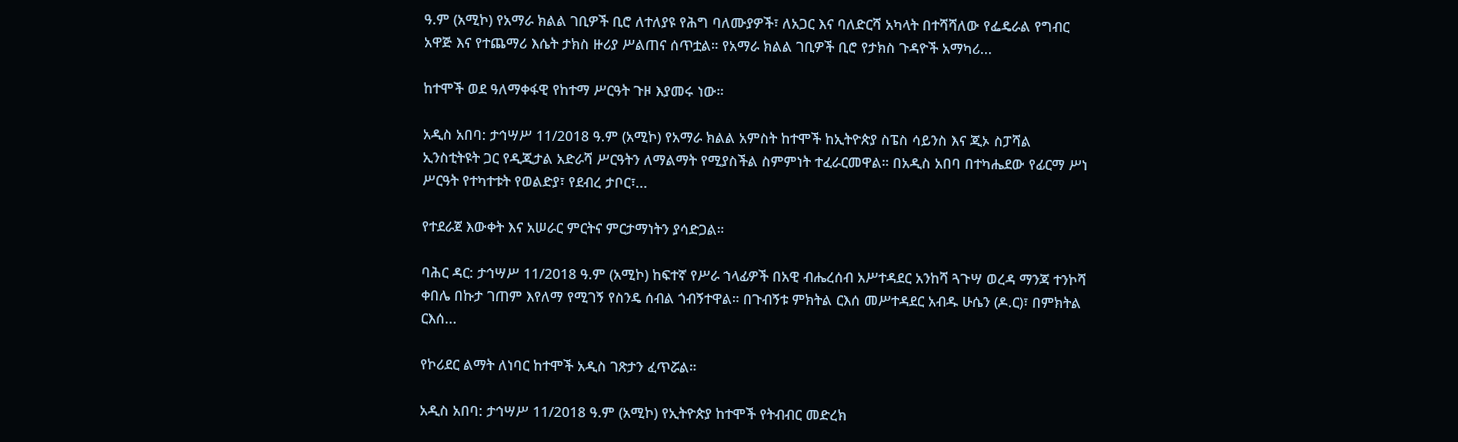ዓ.ም (አሚኮ) የአማራ ክልል ገቢዎች ቢሮ ለተለያዩ የሕግ ባለሙያዎች፣ ለአጋር እና ባለድርሻ አካላት በተሻሻለው የፌዴራል የግብር አዋጅ እና የተጨማሪ እሴት ታክስ ዙሪያ ሥልጠና ሰጥቷል። የአማራ ክልል ገቢዎች ቢሮ የታክስ ጉዳዮች አማካሪ...

ከተሞች ወደ ዓለማቀፋዊ የከተማ ሥርዓት ጉዞ እያመሩ ነው።

አዲስ አበባ: ታኅሣሥ 11/2018 ዓ.ም (አሚኮ) የአማራ ክልል አምስት ከተሞች ከኢትዮጵያ ስፔስ ሳይንስ እና ጂኦ ስፓሻል ኢንስቲትዩት ጋር የዲጂታል አድራሻ ሥርዓትን ለማልማት የሚያስችል ስምምነት ተፈራርመዋል። በአዲስ አበባ በተካሔደው የፊርማ ሥነ ሥርዓት የተካተቱት የወልድያ፣ የደብረ ታቦር፣...

የተደራጀ እውቀት እና አሠራር ምርትና ምርታማነትን ያሳድጋል።

ባሕር ዳር: ታኅሣሥ 11/2018 ዓ.ም (አሚኮ) ከፍተኛ የሥራ ኀላፊዎች በአዊ ብሔረሰብ አሥተዳደር አንከሻ ጓጉሣ ወረዳ ማንጃ ተንኮሻ ቀበሌ በኩታ ገጠም እየለማ የሚገኝ የስንዴ ሰብል ጎብኝተዋል። በጉብኝቱ ምክትል ርእሰ መሥተዳደር አብዱ ሁሴን (ዶ.ር)፣ በምክትል ርእሰ...

የኮሪደር ልማት ለነባር ከተሞች አዲስ ገጽታን ፈጥሯል።

አዲስ አበባ: ታኅሣሥ 11/2018 ዓ.ም (አሚኮ) የኢትዮጵያ ከተሞች የትብብር መድረክ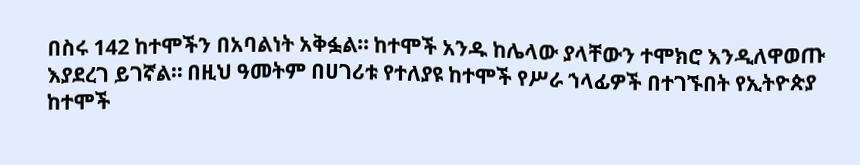በስሩ 142 ከተሞችን በአባልነት አቅፏል። ከተሞች አንዱ ከሌላው ያላቸውን ተሞክሮ እንዲለዋወጡ እያደረገ ይገኛል። በዚህ ዓመትም በሀገሪቱ የተለያዩ ከተሞች የሥራ ኀላፊዎች በተገኙበት የኢትዮጵያ ከተሞች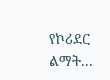የኮሪደር ልማት...